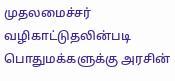முதலமைச்சர் வழிகாட்டுதலின்படி பொதுமக்களுக்கு அரசின்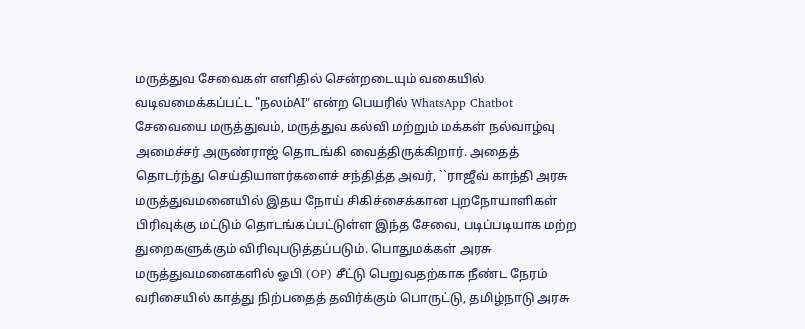மருத்துவ சேவைகள் எளிதில் சென்றடையும் வகையில் வடிவமைக்கப்பட்ட "நலம்AI" என்ற பெயரில் WhatsApp Chatbot சேவையை மருத்துவம், மருத்துவ கல்வி மற்றும் மக்கள் நல்வாழ்வு அமைச்சர் அருண்ராஜ் தொடங்கி வைத்திருக்கிறார். அதைத் தொடர்ந்து செய்தியாளர்களைச் சந்தித்த அவர், ``ராஜீவ் காந்தி அரசு மருத்துவமனையில் இதய நோய் சிகிச்சைக்கான புறநோயாளிகள் பிரிவுக்கு மட்டும் தொடங்கப்பட்டுள்ள இந்த சேவை, படிப்படியாக மற்ற துறைகளுக்கும் விரிவுபடுத்தப்படும். பொதுமக்கள் அரசு மருத்துவமனைகளில் ஓபி (OP) சீட்டு பெறுவதற்காக நீண்ட நேரம் வரிசையில் காத்து நிற்பதைத் தவிர்க்கும் பொருட்டு, தமிழ்நாடு அரசு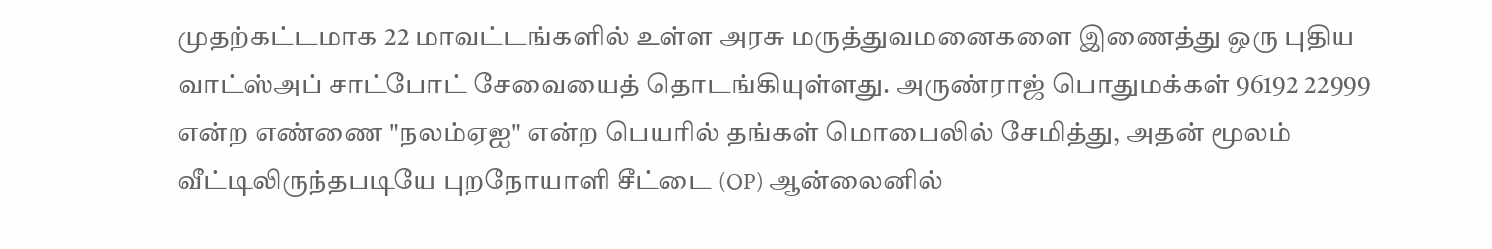முதற்கட்டமாக 22 மாவட்டங்களில் உள்ள அரசு மருத்துவமனைகளை இணைத்து ஒரு புதிய வாட்ஸ்அப் சாட்போட் சேவையைத் தொடங்கியுள்ளது. அருண்ராஜ் பொதுமக்கள் 96192 22999 என்ற எண்ணை "நலம்ஏஐ" என்ற பெயரில் தங்கள் மொபைலில் சேமித்து, அதன் மூலம் வீட்டிலிருந்தபடியே புறநோயாளி சீட்டை (OP) ஆன்லைனில்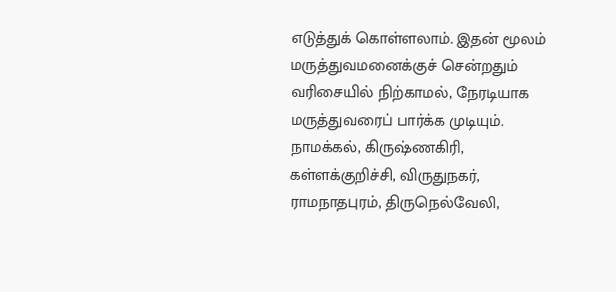எடுத்துக் கொள்ளலாம். இதன் மூலம் மருத்துவமனைக்குச் சென்றதும் வரிசையில் நிற்காமல், நேரடியாக மருத்துவரைப் பார்க்க முடியும். நாமக்கல், கிருஷ்ணகிரி, கள்ளக்குறிச்சி, விருதுநகர், ராமநாதபுரம், திருநெல்வேலி,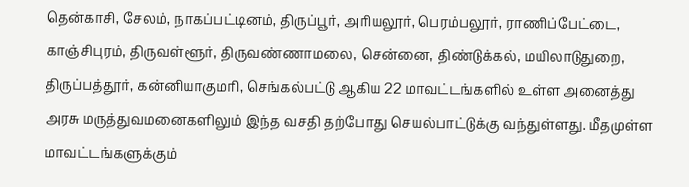தென்காசி, சேலம், நாகப்பட்டினம், திருப்பூர், அரியலூர், பெரம்பலூர், ராணிப்பேட்டை, காஞ்சிபுரம், திருவள்ளூர், திருவண்ணாமலை, சென்னை, திண்டுக்கல், மயிலாடுதுறை, திருப்பத்தூர், கன்னியாகுமரி, செங்கல்பட்டு ஆகிய 22 மாவட்டங்களில் உள்ள அனைத்து அரசு மருத்துவமனைகளிலும் இந்த வசதி தற்போது செயல்பாட்டுக்கு வந்துள்ளது. மீதமுள்ள மாவட்டங்களுக்கும்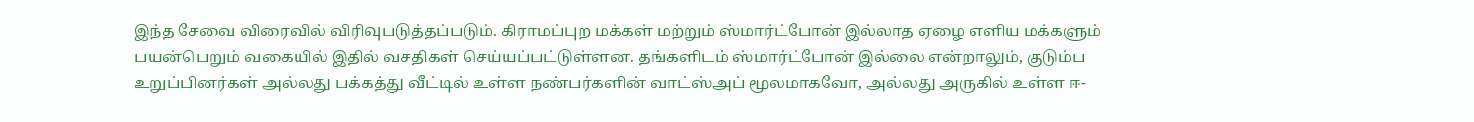இந்த சேவை விரைவில் விரிவுபடுத்தப்படும். கிராமப்புற மக்கள் மற்றும் ஸ்மார்ட்போன் இல்லாத ஏழை எளிய மக்களும் பயன்பெறும் வகையில் இதில் வசதிகள் செய்யப்பட்டுள்ளன. தங்களிடம் ஸ்மார்ட்போன் இல்லை என்றாலும், குடும்ப உறுப்பினர்கள் அல்லது பக்கத்து வீட்டில் உள்ள நண்பர்களின் வாட்ஸ்அப் மூலமாகவோ, அல்லது அருகில் உள்ள ஈ-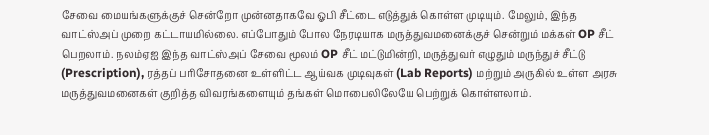சேவை மையங்களுக்குச் சென்றோ முன்னதாகவே ஓபி சீட்டை எடுத்துக் கொள்ள முடியும். மேலும், இந்த வாட்ஸ்அப் முறை கட்டாயமில்லை. எப்போதும் போல நேரடியாக மருத்துவமனைக்குச் சென்றும் மக்கள் OP சீட் பெறலாம். நலம்ஏஐ இந்த வாட்ஸ்அப் சேவை மூலம் OP சீட் மட்டுமின்றி, மருத்துவர் எழுதும் மருந்துச் சீட்டு (Prescription), ரத்தப் பரிசோதனை உள்ளிட்ட ஆய்வக முடிவுகள் (Lab Reports) மற்றும் அருகில் உள்ள அரசு மருத்துவமனைகள் குறித்த விவரங்களையும் தங்கள் மொபைலிலேயே பெற்றுக் கொள்ளலாம்.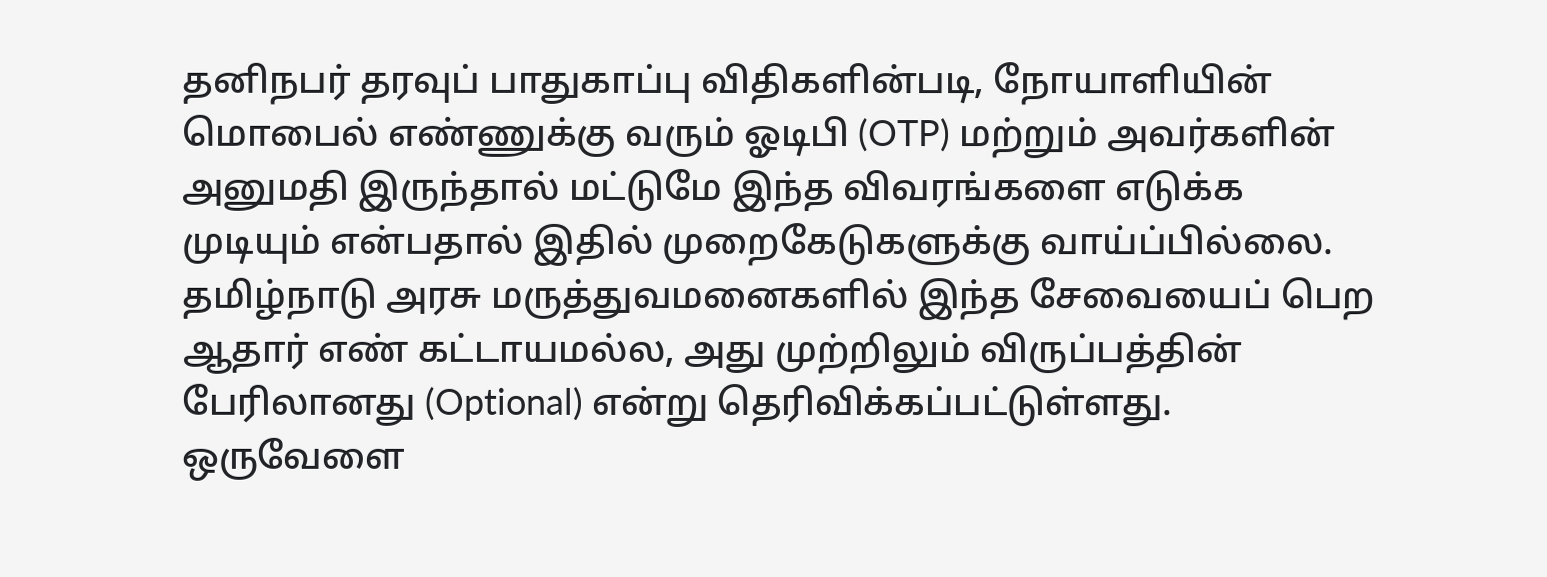தனிநபர் தரவுப் பாதுகாப்பு விதிகளின்படி, நோயாளியின் மொபைல் எண்ணுக்கு வரும் ஓடிபி (OTP) மற்றும் அவர்களின் அனுமதி இருந்தால் மட்டுமே இந்த விவரங்களை எடுக்க முடியும் என்பதால் இதில் முறைகேடுகளுக்கு வாய்ப்பில்லை. தமிழ்நாடு அரசு மருத்துவமனைகளில் இந்த சேவையைப் பெற ஆதார் எண் கட்டாயமல்ல, அது முற்றிலும் விருப்பத்தின் பேரிலானது (Optional) என்று தெரிவிக்கப்பட்டுள்ளது. ஒருவேளை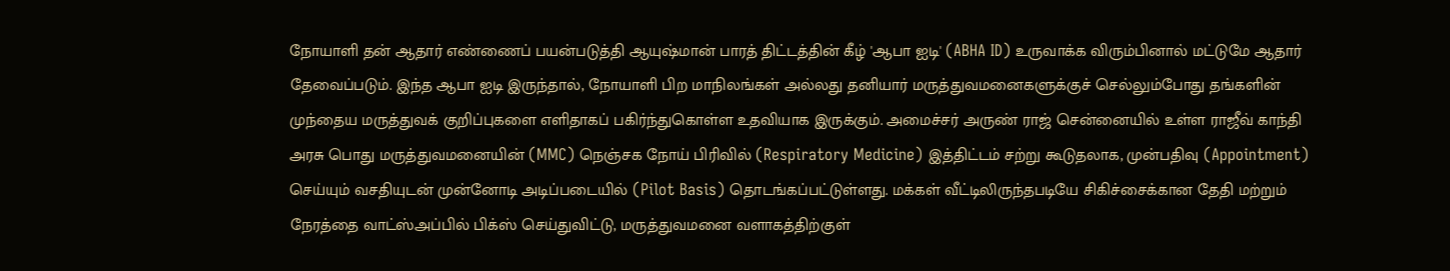நோயாளி தன் ஆதார் எண்ணைப் பயன்படுத்தி ஆயுஷ்மான் பாரத் திட்டத்தின் கீழ் 'ஆபா ஐடி' (ABHA ID) உருவாக்க விரும்பினால் மட்டுமே ஆதார் தேவைப்படும். இந்த ஆபா ஐடி இருந்தால், நோயாளி பிற மாநிலங்கள் அல்லது தனியார் மருத்துவமனைகளுக்குச் செல்லும்போது தங்களின் முந்தைய மருத்துவக் குறிப்புகளை எளிதாகப் பகிர்ந்துகொள்ள உதவியாக இருக்கும். அமைச்சர் அருண் ராஜ் சென்னையில் உள்ள ராஜீவ் காந்தி அரசு பொது மருத்துவமனையின் (MMC) நெஞ்சக நோய் பிரிவில் (Respiratory Medicine) இத்திட்டம் சற்று கூடுதலாக, முன்பதிவு (Appointment) செய்யும் வசதியுடன் முன்னோடி அடிப்படையில் (Pilot Basis) தொடங்கப்பட்டுள்ளது. மக்கள் வீட்டிலிருந்தபடியே சிகிச்சைக்கான தேதி மற்றும் நேரத்தை வாட்ஸ்அப்பில் பிக்ஸ் செய்துவிட்டு, மருத்துவமனை வளாகத்திற்குள்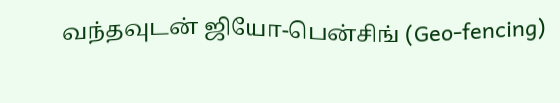வந்தவுடன் ஜியோ-பென்சிங் (Geo-fencing)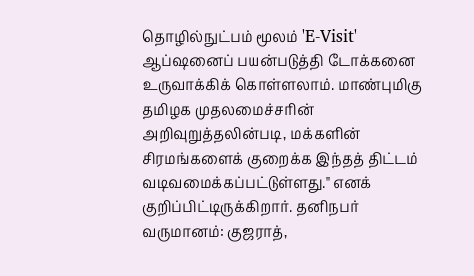தொழில்நுட்பம் மூலம் 'E-Visit' ஆப்ஷனைப் பயன்படுத்தி டோக்கனை உருவாக்கிக் கொள்ளலாம். மாண்புமிகு தமிழக முதலமைச்சரின் அறிவுறுத்தலின்படி, மக்களின் சிரமங்களைக் குறைக்க இந்தத் திட்டம் வடிவமைக்கப்பட்டுள்ளது." எனக் குறிப்பிட்டிருக்கிறார். தனிநபர் வருமானம்: குஜராத்,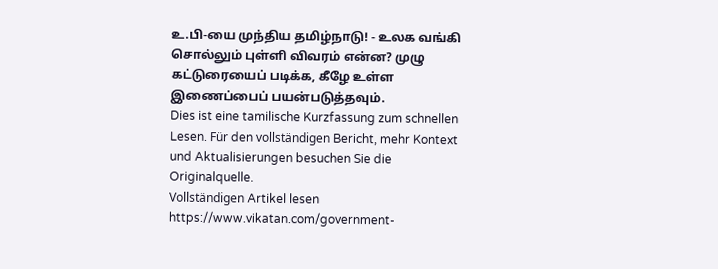உ.பி-யை முந்திய தமிழ்நாடு! - உலக வங்கி சொல்லும் புள்ளி விவரம் என்ன? முழு கட்டுரையைப் படிக்க, கீழே உள்ள இணைப்பைப் பயன்படுத்தவும்.
Dies ist eine tamilische Kurzfassung zum schnellen Lesen. Für den vollständigen Bericht, mehr Kontext und Aktualisierungen besuchen Sie die Originalquelle.
Vollständigen Artikel lesen
https://www.vikatan.com/government-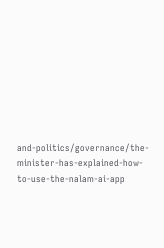and-politics/governance/the-minister-has-explained-how-to-use-the-nalam-ai-app